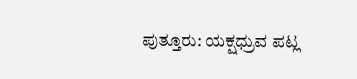ಪುತ್ತೂರು: ಯಕ್ಷಧ್ರುವ ಪಟ್ಲ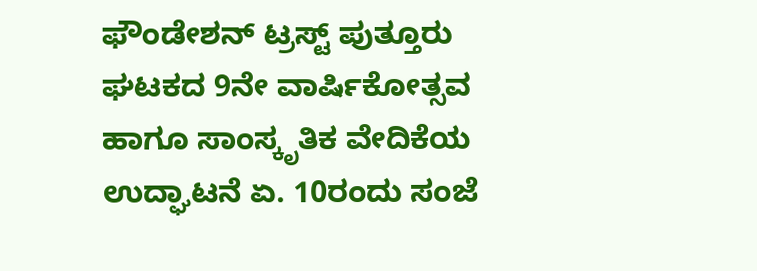ಫೌಂಡೇಶನ್ ಟ್ರಸ್ಟ್ ಪುತ್ತೂರು ಘಟಕದ 9ನೇ ವಾರ್ಷಿಕೋತ್ಸವ ಹಾಗೂ ಸಾಂಸ್ಕೃತಿಕ ವೇದಿಕೆಯ ಉದ್ಘಾಟನೆ ಏ. 10ರಂದು ಸಂಜೆ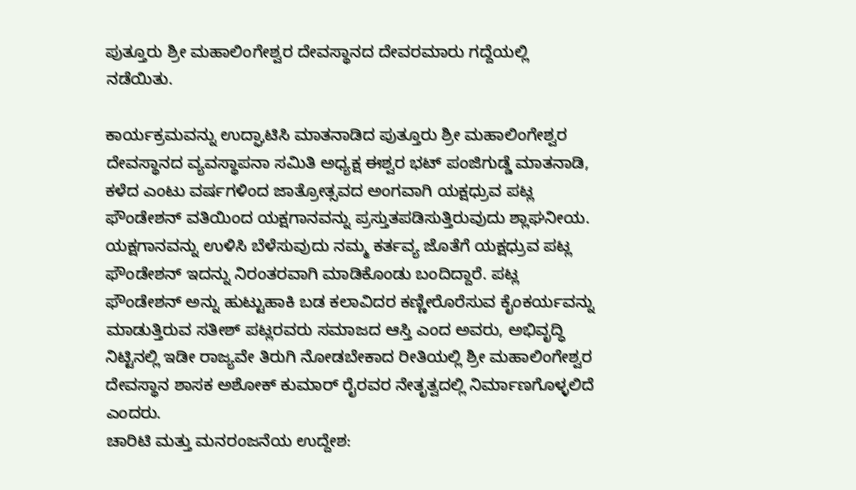ಪುತ್ತೂರು ಶ್ರೀ ಮಹಾಲಿಂಗೇಶ್ವರ ದೇವಸ್ಥಾನದ ದೇವರಮಾರು ಗದ್ದೆಯಲ್ಲಿ ನಡೆಯಿತು.

ಕಾರ್ಯಕ್ರಮವನ್ನು ಉದ್ಘಾಟಿಸಿ ಮಾತನಾಡಿದ ಪುತ್ತೂರು ಶ್ರೀ ಮಹಾಲಿಂಗೇಶ್ವರ ದೇವಸ್ಥಾನದ ವ್ಯವಸ್ಥಾಪನಾ ಸಮಿತಿ ಅಧ್ಯಕ್ಷ ಈಶ್ವರ ಭಟ್ ಪಂಜಿಗುಡ್ಡೆ ಮಾತನಾಡಿ, ಕಳೆದ ಎಂಟು ವರ್ಷಗಳಿಂದ ಜಾತ್ರೋತ್ಸವದ ಅಂಗವಾಗಿ ಯಕ್ಷಧ್ರುವ ಪಟ್ಲ ಫೌಂಡೇಶನ್ ವತಿಯಿಂದ ಯಕ್ಷಗಾನವನ್ನು ಪ್ರಸ್ತುತಪಡಿಸುತ್ತಿರುವುದು ಶ್ಲಾಘನೀಯ. ಯಕ್ಷಗಾನವನ್ನು ಉಳಿಸಿ ಬೆಳೆಸುವುದು ನಮ್ಮ ಕರ್ತವ್ಯ ಜೊತೆಗೆ ಯಕ್ಷಧ್ರುವ ಪಟ್ಲ ಫೌಂಡೇಶನ್ ಇದನ್ನು ನಿರಂತರವಾಗಿ ಮಾಡಿಕೊಂಡು ಬಂದಿದ್ದಾರೆ. ಪಟ್ಲ ಫೌಂಡೇಶನ್ ಅನ್ನು ಹುಟ್ಟುಹಾಕಿ ಬಡ ಕಲಾವಿದರ ಕಣ್ಣೀರೊರೆಸುವ ಕೈಂಕರ್ಯವನ್ನು ಮಾಡುತ್ತಿರುವ ಸತೀಶ್ ಪಟ್ಲರವರು ಸಮಾಜದ ಆಸ್ತಿ ಎಂದ ಅವರು, ಅಭಿವೃದ್ಧಿ ನಿಟ್ಟಿನಲ್ಲಿ ಇಡೀ ರಾಜ್ಯವೇ ತಿರುಗಿ ನೋಡಬೇಕಾದ ರೀತಿಯಲ್ಲಿ ಶ್ರೀ ಮಹಾಲಿಂಗೇಶ್ವರ ದೇವಸ್ಥಾನ ಶಾಸಕ ಅಶೋಕ್ ಕುಮಾರ್ ರೈರವರ ನೇತೃತ್ವದಲ್ಲಿ ನಿರ್ಮಾಣಗೊಳ್ಳಲಿದೆ ಎಂದರು.
ಚಾರಿಟಿ ಮತ್ತು ಮನರಂಜನೆಯ ಉದ್ದೇಶ: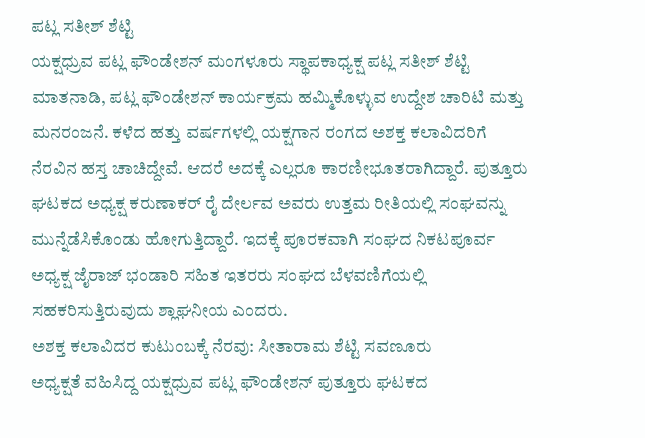ಪಟ್ಲ ಸತೀಶ್ ಶೆಟ್ಟಿ
ಯಕ್ಷಧ್ರುವ ಪಟ್ಲ ಫೌಂಡೇಶನ್ ಮಂಗಳೂರು ಸ್ಥಾಪಕಾಧ್ಯಕ್ಷ ಪಟ್ಲ ಸತೀಶ್ ಶೆಟ್ಟಿ ಮಾತನಾಡಿ, ಪಟ್ಲ ಫೌಂಡೇಶನ್ ಕಾರ್ಯಕ್ರಮ ಹಮ್ಮಿಕೊಳ್ಳುವ ಉದ್ದೇಶ ಚಾರಿಟಿ ಮತ್ತು ಮನರಂಜನೆ. ಕಳೆದ ಹತ್ತು ವರ್ಷಗಳಲ್ಲಿ ಯಕ್ಷಗಾನ ರಂಗದ ಅಶಕ್ತ ಕಲಾವಿದರಿಗೆ ನೆರವಿನ ಹಸ್ತ ಚಾಚಿದ್ದೇವೆ. ಆದರೆ ಅದಕ್ಕೆ ಎಲ್ಲರೂ ಕಾರಣೀಭೂತರಾಗಿದ್ದಾರೆ. ಪುತ್ತೂರು ಘಟಕದ ಅಧ್ಯಕ್ಷ ಕರುಣಾಕರ್ ರೈ ದೇರ್ಲವ ಅವರು ಉತ್ತಮ ರೀತಿಯಲ್ಲಿ ಸಂಘವನ್ನು ಮುನ್ನೆಡೆಸಿಕೊಂಡು ಹೋಗುತ್ತಿದ್ದಾರೆ. ಇದಕ್ಕೆ ಪೂರಕವಾಗಿ ಸಂಘದ ನಿಕಟಪೂರ್ವ ಅಧ್ಯಕ್ಷ ಜೈರಾಜ್ ಭಂಡಾರಿ ಸಹಿತ ಇತರರು ಸಂಘದ ಬೆಳವಣಿಗೆಯಲ್ಲಿ ಸಹಕರಿಸುತ್ತಿರುವುದು ಶ್ಲಾಘನೀಯ ಎಂದರು.
ಅಶಕ್ತ ಕಲಾವಿದರ ಕುಟುಂಬಕ್ಕೆ ನೆರವು: ಸೀತಾರಾಮ ಶೆಟ್ಟಿ ಸವಣೂರು
ಅಧ್ಯಕ್ಷತೆ ವಹಿಸಿದ್ದ ಯಕ್ಷಧ್ರುವ ಪಟ್ಲ ಫೌಂಡೇಶನ್ ಪುತ್ತೂರು ಘಟಕದ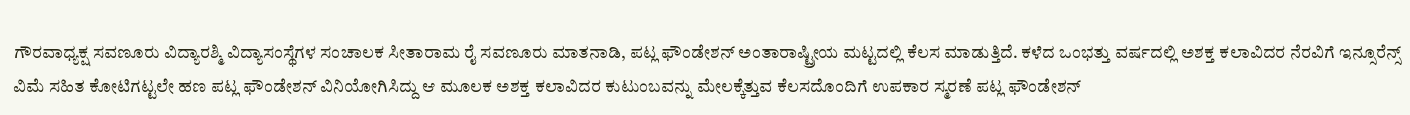ಗೌರವಾಧ್ಯಕ್ಷ ಸವಣೂರು ವಿದ್ಯಾರಶ್ಮಿ ವಿದ್ಯಾಸಂಸ್ಥೆಗಳ ಸಂಚಾಲಕ ಸೀತಾರಾಮ ರೈ ಸವಣೂರು ಮಾತನಾಡಿ, ಪಟ್ಲ ಫೌಂಡೇಶನ್ ಅಂತಾರಾಷ್ಟ್ರೀಯ ಮಟ್ಟದಲ್ಲಿ ಕೆಲಸ ಮಾಡುತ್ತಿದೆ. ಕಳೆದ ಒಂಭತ್ತು ವರ್ಷದಲ್ಲಿ ಅಶಕ್ತ ಕಲಾವಿದರ ನೆರವಿಗೆ ಇನ್ಸೂರೆನ್ಸ್ ವಿಮೆ ಸಹಿತ ಕೋಟಿಗಟ್ಟಲೇ ಹಣ ಪಟ್ಲ ಫೌಂಡೇಶನ್ ವಿನಿಯೋಗಿಸಿದ್ದು ಆ ಮೂಲಕ ಅಶಕ್ತ ಕಲಾವಿದರ ಕುಟುಂಬವನ್ನು ಮೇಲಕ್ಕೆತ್ತುವ ಕೆಲಸದೊಂದಿಗೆ ಉಪಕಾರ ಸ್ಮರಣೆ ಪಟ್ಲ ಫೌಂಡೇಶನ್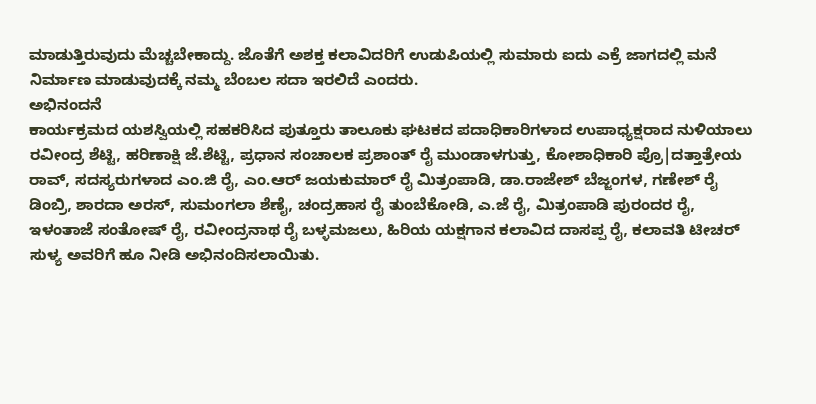ಮಾಡುತ್ತಿರುವುದು ಮೆಚ್ಚಬೇಕಾದ್ದು. ಜೊತೆಗೆ ಅಶಕ್ತ ಕಲಾವಿದರಿಗೆ ಉಡುಪಿಯಲ್ಲಿ ಸುಮಾರು ಐದು ಎಕ್ರೆ ಜಾಗದಲ್ಲಿ ಮನೆ ನಿರ್ಮಾಣ ಮಾಡುವುದಕ್ಕೆ ನಮ್ಮ ಬೆಂಬಲ ಸದಾ ಇರಲಿದೆ ಎಂದರು.
ಅಭಿನಂದನೆ
ಕಾರ್ಯಕ್ರಮದ ಯಶಸ್ವಿಯಲ್ಲಿ ಸಹಕರಿಸಿದ ಪುತ್ತೂರು ತಾಲೂಕು ಘಟಕದ ಪದಾಧಿಕಾರಿಗಳಾದ ಉಪಾಧ್ಯಕ್ಷರಾದ ನುಳಿಯಾಲು ರವೀಂದ್ರ ಶೆಟ್ಟಿ, ಹರಿಣಾಕ್ಷಿ ಜೆ.ಶೆಟ್ಟಿ, ಪ್ರಧಾನ ಸಂಚಾಲಕ ಪ್ರಶಾಂತ್ ರೈ ಮುಂಡಾಳಗುತ್ತು, ಕೋಶಾಧಿಕಾರಿ ಪ್ರೊ|ದತ್ತಾತ್ರೇಯ ರಾವ್, ಸದಸ್ಯರುಗಳಾದ ಎಂ.ಜಿ ರೈ, ಎಂ.ಆರ್ ಜಯಕುಮಾರ್ ರೈ ಮಿತ್ರಂಪಾಡಿ, ಡಾ.ರಾಜೇಶ್ ಬೆಜ್ಜಂಗಳ, ಗಣೇಶ್ ರೈ ಡಿಂಬ್ರಿ, ಶಾರದಾ ಅರಸ್, ಸುಮಂಗಲಾ ಶೆಣೈ, ಚಂದ್ರಹಾಸ ರೈ ತುಂಬೆಕೋಡಿ, ಎ.ಜೆ ರೈ, ಮಿತ್ರಂಪಾಡಿ ಪುರಂದರ ರೈ, ಇಳಂತಾಜೆ ಸಂತೋಷ್ ರೈ, ರವೀಂದ್ರನಾಥ ರೈ ಬಳ್ಳಮಜಲು, ಹಿರಿಯ ಯಕ್ಷಗಾನ ಕಲಾವಿದ ದಾಸಪ್ಪ ರೈ, ಕಲಾವತಿ ಟೀಚರ್ ಸುಳ್ಯ ಅವರಿಗೆ ಹೂ ನೀಡಿ ಅಭಿನಂದಿಸಲಾಯಿತು.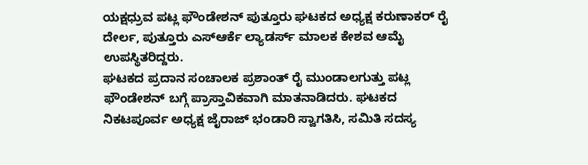ಯಕ್ಷಧ್ರುವ ಪಟ್ಲ ಫೌಂಡೇಶನ್ ಪುತ್ತೂರು ಘಟಕದ ಅಧ್ಯಕ್ಷ ಕರುಣಾಕರ್ ರೈ ದೇರ್ಲ, ಪುತ್ತೂರು ಎಸ್ಆರ್ಕೆ ಲ್ಯಾಡರ್ಸ್ ಮಾಲಕ ಕೇಶವ ಆಮೈ ಉಪಸ್ಥಿತರಿದ್ದರು.
ಘಟಕದ ಪ್ರದಾನ ಸಂಚಾಲಕ ಪ್ರಶಾಂತ್ ರೈ ಮುಂಡಾಲಗುತ್ತು ಪಟ್ಲ ಫೌಂಡೇಶನ್ ಬಗ್ಗೆ ಪ್ರಾಸ್ತಾವಿಕವಾಗಿ ಮಾತನಾಡಿದರು. ಘಟಕದ ನಿಕಟಪೂರ್ವ ಅಧ್ಯಕ್ಷ ಜೈರಾಜ್ ಭಂಡಾರಿ ಸ್ವಾಗತಿಸಿ, ಸಮಿತಿ ಸದಸ್ಯ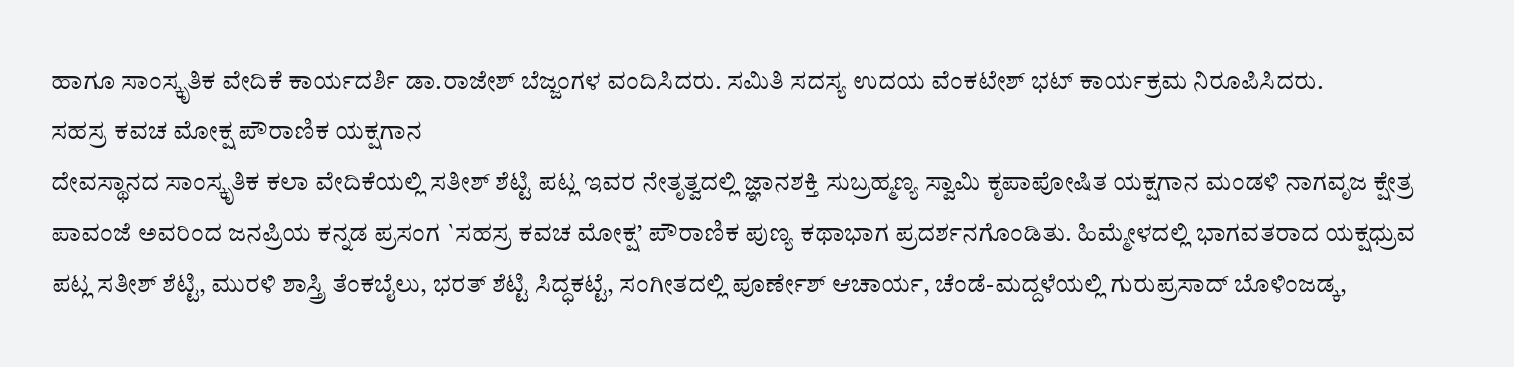ಹಾಗೂ ಸಾಂಸ್ಕೃತಿಕ ವೇದಿಕೆ ಕಾರ್ಯದರ್ಶಿ ಡಾ.ರಾಜೇಶ್ ಬೆಜ್ಜಂಗಳ ವಂದಿಸಿದರು. ಸಮಿತಿ ಸದಸ್ಯ ಉದಯ ವೆಂಕಟೇಶ್ ಭಟ್ ಕಾರ್ಯಕ್ರಮ ನಿರೂಪಿಸಿದರು.
ಸಹಸ್ರ ಕವಚ ಮೋಕ್ಷ ಪೌರಾಣಿಕ ಯಕ್ಷಗಾನ
ದೇವಸ್ಥಾನದ ಸಾಂಸ್ಕೃತಿಕ ಕಲಾ ವೇದಿಕೆಯಲ್ಲಿ ಸತೀಶ್ ಶೆಟ್ಟಿ ಪಟ್ಲ ಇವರ ನೇತೃತ್ವದಲ್ಲಿ ಜ್ಞಾನಶಕ್ತಿ ಸುಬ್ರಹ್ಮಣ್ಯ ಸ್ವಾಮಿ ಕೃಪಾಪೋಷಿತ ಯಕ್ಷಗಾನ ಮಂಡಳಿ ನಾಗವೃಜ ಕ್ಷೇತ್ರ ಪಾವಂಜೆ ಅವರಿಂದ ಜನಪ್ರಿಯ ಕನ್ನಡ ಪ್ರಸಂಗ `ಸಹಸ್ರ ಕವಚ ಮೋಕ್ಷ’ ಪೌರಾಣಿಕ ಪುಣ್ಯ ಕಥಾಭಾಗ ಪ್ರದರ್ಶನಗೊಂಡಿತು. ಹಿಮ್ಮೇಳದಲ್ಲಿ ಭಾಗವತರಾದ ಯಕ್ಷಧ್ರುವ ಪಟ್ಲ ಸತೀಶ್ ಶೆಟ್ಟಿ, ಮುರಳಿ ಶಾಸ್ತ್ರಿ ತೆಂಕಬೈಲು, ಭರತ್ ಶೆಟ್ಟಿ ಸಿದ್ಧಕಟ್ಟೆ, ಸಂಗೀತದಲ್ಲಿ ಪೂರ್ಣೇಶ್ ಆಚಾರ್ಯ, ಚೆಂಡೆ-ಮದ್ದಳೆಯಲ್ಲಿ ಗುರುಪ್ರಸಾದ್ ಬೊಳಿಂಜಡ್ಕ,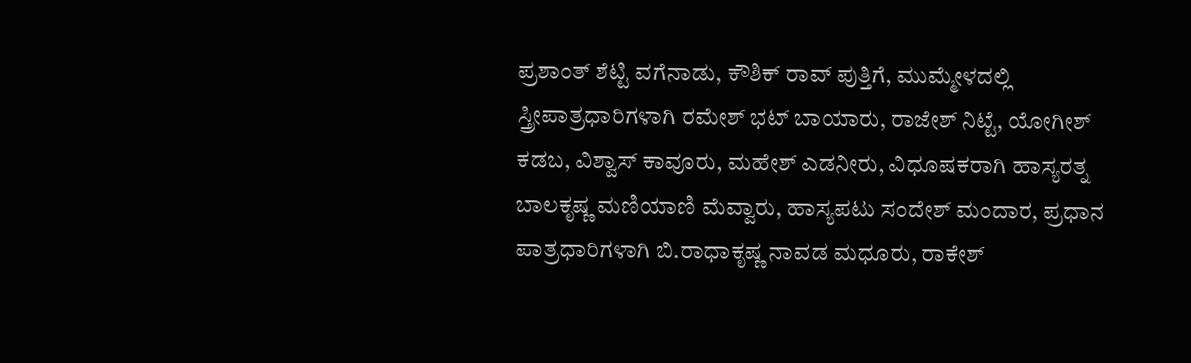ಪ್ರಶಾಂತ್ ಶೆಟ್ಟಿ ವಗೆನಾಡು, ಕೌಶಿಕ್ ರಾವ್ ಪುತ್ತಿಗೆ, ಮುಮ್ಮೇಳದಲ್ಲಿ ಸ್ತ್ರೀಪಾತ್ರಧಾರಿಗಳಾಗಿ ರಮೇಶ್ ಭಟ್ ಬಾಯಾರು, ರಾಜೇಶ್ ನಿಟ್ಟೆ, ಯೋಗೀಶ್ ಕಡಬ, ವಿಶ್ವಾಸ್ ಕಾವೂರು, ಮಹೇಶ್ ಎಡನೀರು, ವಿಧೂಷಕರಾಗಿ ಹಾಸ್ಯರತ್ನ ಬಾಲಕೃಷ್ಣ ಮಣಿಯಾಣಿ ಮೆವ್ವಾರು, ಹಾಸ್ಯಪಟು ಸಂದೇಶ್ ಮಂದಾರ, ಪ್ರಧಾನ ಪಾತ್ರಧಾರಿಗಳಾಗಿ ಬಿ.ರಾಧಾಕೃಷ್ಣ ನಾವಡ ಮಧೂರು, ರಾಕೇಶ್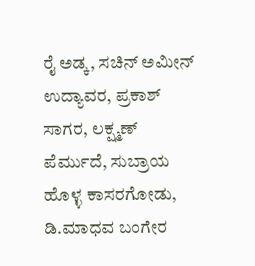ರೈ ಅಡ್ಕ, ಸಚಿನ್ ಅಮೀನ್ ಉದ್ಯಾವರ, ಪ್ರಕಾಶ್ ಸಾಗರ, ಲಕ್ಷ್ಮಣ್ ಪೆರ್ಮುದೆ, ಸುಬ್ರಾಯ ಹೊಳ್ಳ ಕಾಸರಗೋಡು, ಡಿ.ಮಾಧವ ಬಂಗೇರ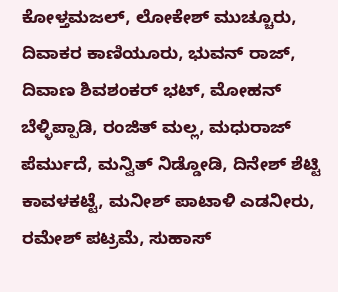ಕೋಳ್ತಮಜಲ್, ಲೋಕೇಶ್ ಮುಚ್ಚೂರು, ದಿವಾಕರ ಕಾಣಿಯೂರು, ಭುವನ್ ರಾಜ್, ದಿವಾಣ ಶಿವಶಂಕರ್ ಭಟ್, ಮೋಹನ್ ಬೆಳ್ಳಿಪ್ಪಾಡಿ, ರಂಜಿತ್ ಮಲ್ಲ, ಮಧುರಾಜ್ ಪೆರ್ಮುದೆ, ಮನ್ವಿತ್ ನಿಡ್ಡೋಡಿ, ದಿನೇಶ್ ಶೆಟ್ಟಿ ಕಾವಳಕಟ್ಟೆ, ಮನೀಶ್ ಪಾಟಾಳಿ ಎಡನೀರು, ರಮೇಶ್ ಪಟ್ರಮೆ, ಸುಹಾಸ್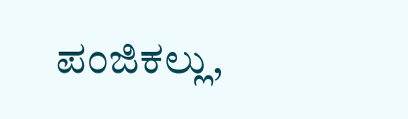ಪಂಜಿಕಲ್ಲು,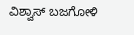ವಿಶ್ವಾಸ್ ಬಜಗೋಳಿ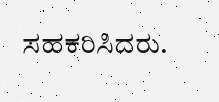ಸಹಕರಿಸಿದರು.